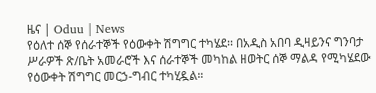ዜና | Oduu | News
የዕለተ ሰኞ የሰራተኞች የዕውቀት ሽግግር ተካሄደ፡፡ በአዲስ አበባ ዲዛይንና ግንባታ ሥራዎች ጽ/ቤት አመራሮች እና ሰራተኞች መካከል ዘወትር ሰኞ ማልዳ የሚካሄደው የዕውቀት ሽግግር መርኃ-ግብር ተካሂዷል።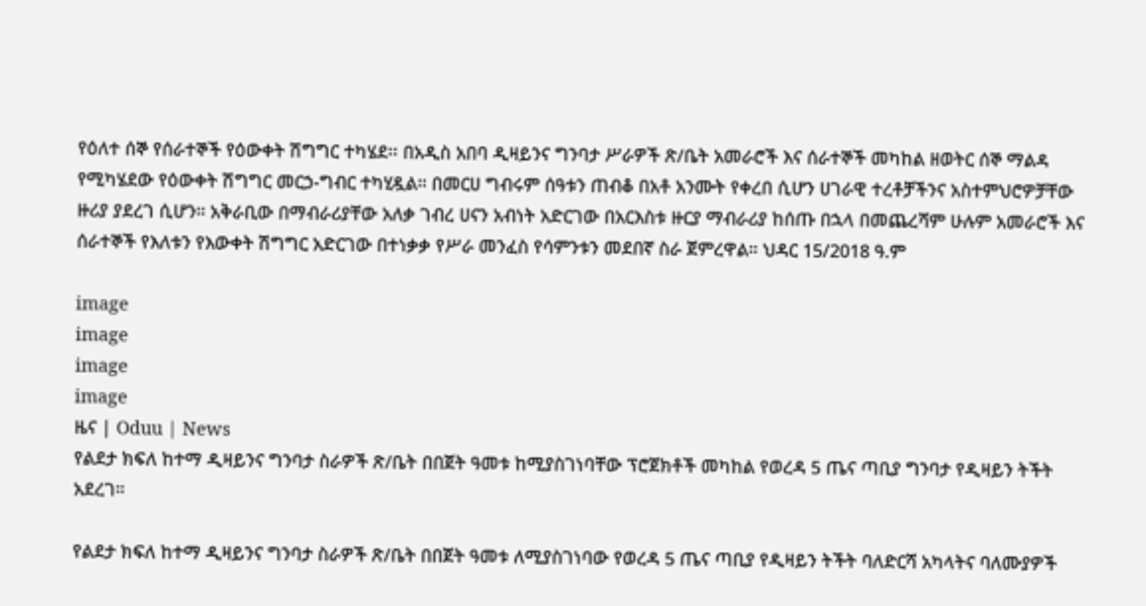የዕለተ ሰኞ የሰራተኞች የዕውቀት ሽግግር ተካሄደ፡፡ በአዲስ አበባ ዲዛይንና ግንባታ ሥራዎች ጽ/ቤት አመራሮች እና ሰራተኞች መካከል ዘወትር ሰኞ ማልዳ የሚካሄደው የዕውቀት ሽግግር መርኃ-ግብር ተካሂዷል። በመርሀ ግብሩም ሰዓቱን ጠብቆ በአቶ አንሙት የቀረበ ሲሆን ሀገራዊ ተረቶቻችንና አስተምህሮዎቻቸው ዙሪያ ያደረገ ሲሆን። አቅራቢው በማብራሪያቸው አለቃ ገብረ ሀናን አብነት አድርገው በአርእስቱ ዙርያ ማብራሪያ ከሰጡ በኋላ በመጨረሻም ሁሉም አመራሮች እና ሰራተኞች የእለቱን የእውቀት ሽግግር አድርገው በተነቃቃ የሥራ መንፈስ የሳምንቱን መደበኛ ስራ ጀምረዋል። ህዳር 15/2018 ዓ.ም

image
image
image
image
ዜና | Oduu | News
የልደታ ክፍለ ከተማ ዲዛይንና ግንባታ ስራዎች ጽ/ቤት በበጀት ዓመቱ ከሚያስገነባቸው ፕሮጀክቶች መካከል የወረዳ 5 ጤና ጣቢያ ግንባታ የዲዛይን ትችት አደረገ።

የልደታ ክፍለ ከተማ ዲዛይንና ግንባታ ስራዎች ጽ/ቤት በበጀት ዓመቱ ለሚያስገነባው የወረዳ 5 ጤና ጣቢያ የዲዛይን ትችት ባለድርሻ አካላትና ባለሙያዎች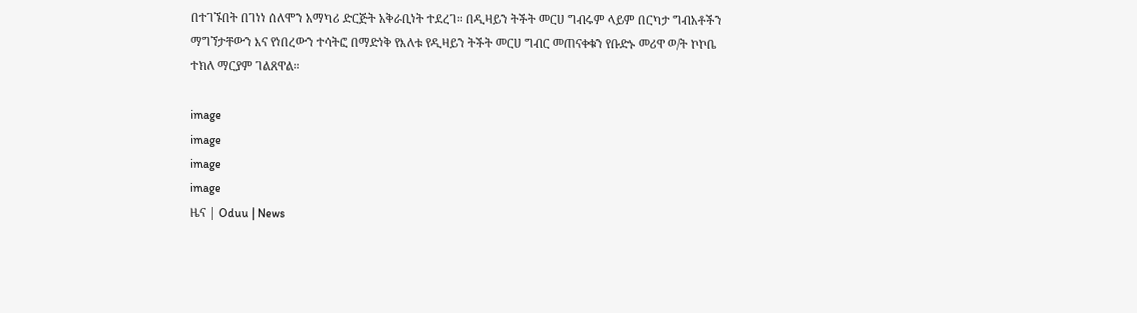በተገኙበት በገነነ ሰለሞን አማካሪ ድርጅት አቅራቢነት ተደረገ። በዲዛይን ትችት መርሀ ግብሩም ላይም በርካታ ግብአቶችን ማግኘታቸውን እና የነበረውን ተሳትፎ በማድነቅ የእለቱ የዲዛይን ትችት መርሀ ግብር መጠናቀቁን የቡድኑ መሪዋ ወ/ት ኮኮቤ ተክለ ማርያም ገልጸዋል።

image
image
image
image
ዜና | Oduu | News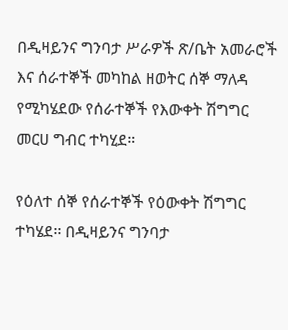በዲዛይንና ግንባታ ሥራዎች ጽ/ቤት አመራሮች እና ሰራተኞች መካከል ዘወትር ሰኞ ማለዳ የሚካሄደው የሰራተኞች የእውቀት ሽግግር መርሀ ግብር ተካሂደ።

የዕለተ ሰኞ የሰራተኞች የዕውቀት ሽግግር ተካሄደ፡፡ በዲዛይንና ግንባታ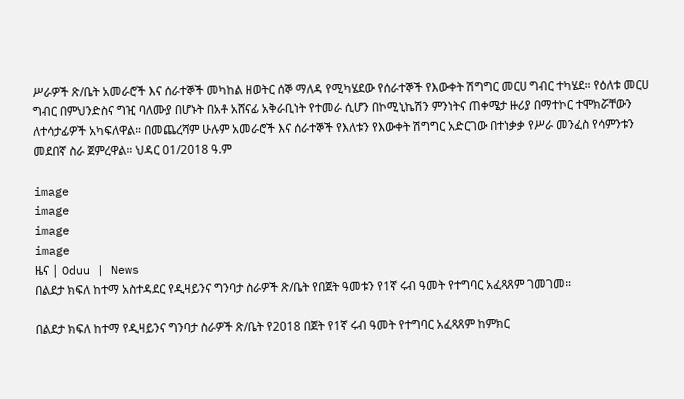ሥራዎች ጽ/ቤት አመራሮች እና ሰራተኞች መካከል ዘወትር ሰኞ ማለዳ የሚካሄደው የሰራተኞች የእውቀት ሽግግር መርሀ ግብር ተካሄደ። የዕለቱ መርሀ ግብር በምህንድስና ግዢ ባለሙያ በሆኑት በአቶ አሸናፊ አቅራቢነት የተመራ ሲሆን በኮሚኒኬሽን ምንነትና ጠቀሜታ ዙሪያ በማተኮር ተሞክሯቸውን ለተሳታፊዎች አካፍለዋል። በመጨረሻም ሁሉም አመራሮች እና ሰራተኞች የእለቱን የእውቀት ሽግግር አድርገው በተነቃቃ የሥራ መንፈስ የሳምንቱን መደበኛ ስራ ጀምረዋል። ህዳር 01/2018 ዓ.ም

image
image
image
image
ዜና | Oduu | News
በልደታ ክፍለ ከተማ አስተዳደር የዲዛይንና ግንባታ ስራዎች ጽ/ቤት የበጀት ዓመቱን የ1ኛ ሩብ ዓመት የተግባር አፈጻጸም ገመገመ።

በልደታ ክፍለ ከተማ የዲዛይንና ግንባታ ስራዎች ጽ/ቤት የ2018 በጀት የ1ኛ ሩብ ዓመት የተግባር አፈጻጸም ከምክር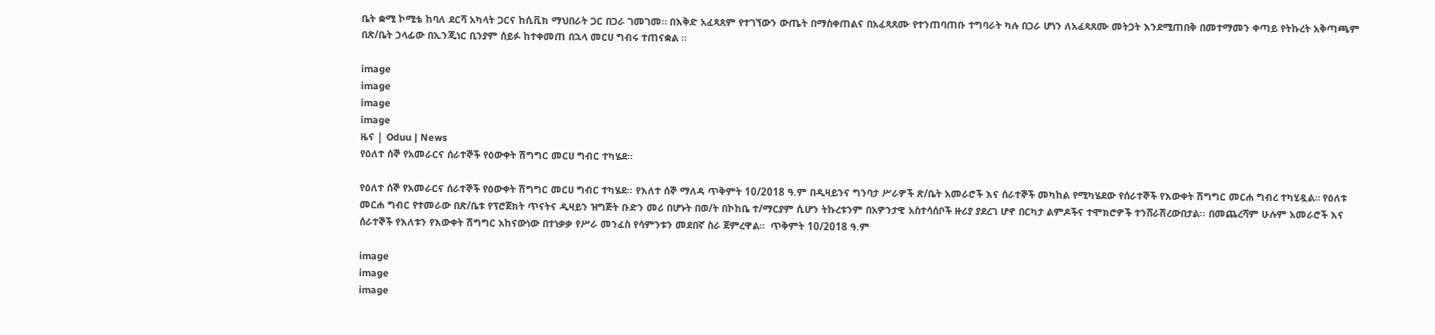ቤት ቋሚ ኮሚቴ ከባለ ደርሻ አካላት ጋርና ከሲቪክ ማህበራት ጋር በጋራ ገመገመ። በእቅድ አፈጻጸም የተገኘውን ውጤት በማስቀጠልና በአፈጻጸሙ የተንጠባጠቡ ተግባራት ካሉ በጋራ ሆነን ለአፈጻጸሙ መትጋት እንደሚጠበቅ በመተማመን ቀጣይ የትኩረት አቅጣጫም በጽ/ቤት ኃላፊው በኢንጂነር ቢንያም ሰይፉ ከተቀመጠ በኋላ መርሀ ግብሩ ተጠናቋል ።

image
image
image
image
ዜና | Oduu | News
የዕለተ ሰኞ የአመራርና ሰራተኞች የዕውቀት ሽግግር መርሀ ግብር ተካሄደ፡፡

የዕለተ ሰኞ የአመራርና ሰራተኞች የዕውቀት ሽግግር መርሀ ግብር ተካሄደ፡፡ የእለተ ሰኞ ማለዳ ጥቅምት 10/2018 ዓ.ም በዲዛይንና ግንባታ ሥራዎች ጽ/ቤት አመራሮች እና ሰራተኞች መካከል የሚካሄደው የሰራተኞች የእውቀት ሽግግር መርሐ ግብረ ተካሂዷል። የዕለቱ መርሐ ግብር የተመራው በጽ/ቤቱ የፕሮጀክት ጥናትና ዲዛይን ዝግጅት ቡድን መሪ በሆኑት በወ/ት በኮከቤ ተ/ማርያም ሲሆን ትኩረቱንም በአዎንታዊ አስተሳሰቦች ዙሪያ ያደረገ ሆኖ በርካታ ልምዶችና ተሞክሮዎች ተንሸራሽረውበታል፡፡ በመጨረሻም ሁሉም አመራሮች እና ሰራተኞች የእለቱን የእውቀት ሽግግር አከናውነው በተነቃቃ የሥራ መንፈስ የሳምንቱን መደበኛ ስራ ጀምረዋል።  ጥቅምት 10/2018 ዓ.ም

image
image
image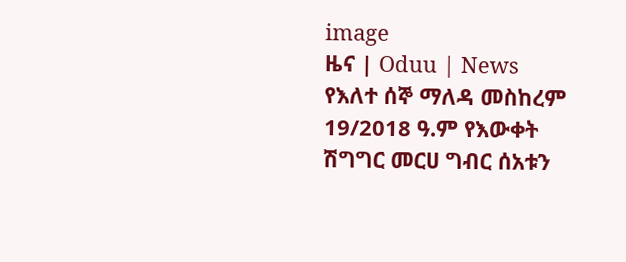image
ዜና | Oduu | News
የእለተ ሰኞ ማለዳ መስከረም 19/2018 ዓ.ም የእውቀት ሽግግር መርሀ ግብር ሰአቱን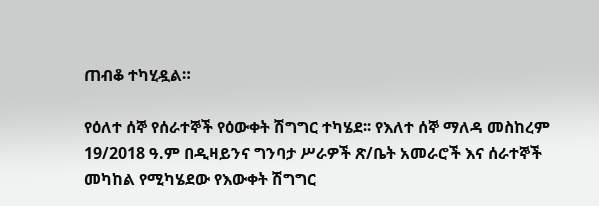ጠብቆ ተካሂዷል።

የዕለተ ሰኞ የሰራተኞች የዕውቀት ሽግግር ተካሄደ፡፡ የእለተ ሰኞ ማለዳ መስከረም 19/2018 ዓ.ም በዲዛይንና ግንባታ ሥራዎች ጽ/ቤት አመራሮች እና ሰራተኞች መካከል የሚካሄደው የእውቀት ሽግግር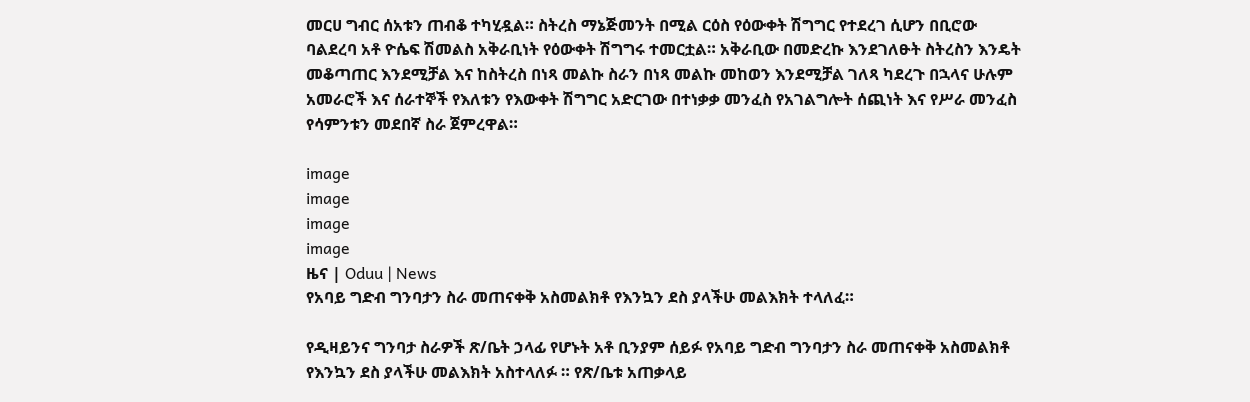መርሀ ግብር ሰአቱን ጠብቆ ተካሂዷል። ስትረስ ማኔጅመንት በሚል ርዕስ የዕውቀት ሽግግር የተደረገ ሲሆን በቢሮው ባልደረባ አቶ ዮሴፍ ሽመልስ አቅራቢነት የዕውቀት ሽግግሩ ተመርቷል። አቅራቢው በመድረኩ እንደገለፁት ስትረስን እንዴት መቆጣጠር እንደሚቻል እና ከስትረስ በነጻ መልኩ ስራን በነጻ መልኩ መከወን እንደሚቻል ገለጻ ካደረጉ በኋላና ሁሉም አመራሮች እና ሰራተኞች የእለቱን የእውቀት ሽግግር አድርገው በተነቃቃ መንፈስ የአገልግሎት ሰጪነት እና የሥራ መንፈስ የሳምንቱን መደበኛ ስራ ጀምረዋል።

image
image
image
image
ዜና | Oduu | News
የአባይ ግድብ ግንባታን ስራ መጠናቀቅ አስመልክቶ የእንኳን ደስ ያላችሁ መልእክት ተላለፈ።

የዲዛይንና ግንባታ ስራዎች ጽ/ቤት ኃላፊ የሆኑት አቶ ቢንያም ሰይፉ የአባይ ግድብ ግንባታን ስራ መጠናቀቅ አስመልክቶ የእንኳን ደስ ያላችሁ መልእክት አስተላለፉ ። የጽ/ቤቱ አጠቃላይ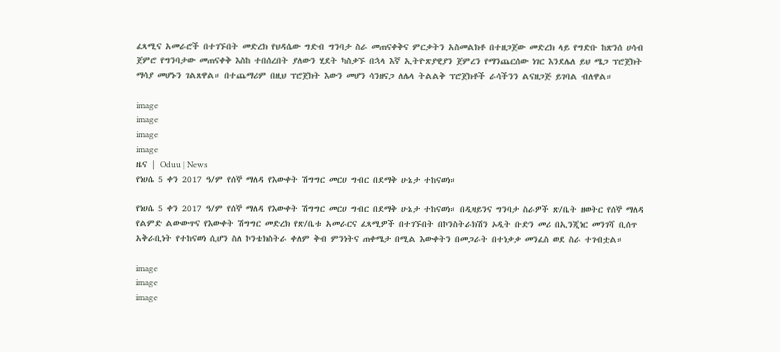ፈጻሚና አመራሮች በተገኙበት መድረክ የህዳሴው ግድብ ግንባታ ስራ መጠናቀቅና ምርቃትን አስመልክቶ በተዘጋጀው መድረክ ላይ የግድቡ ከጽንሰ ሀሳብ ጀምሮ የግንባታው መጠናቀቅ እስከ ተበሰረበት ያለውን ሂደት ካስቃኙ በኋላ እኛ ኢትዮጽያዊያን ጀምረን የማንጨርሰው ነገር እንደሌለ ይህ ሜጋ ፕሮጀክት ማሳያ መሆኑን ገልጸዋል። በተጨማሪም በዚህ ፕሮጀክት እውን መሆን ሳንዘናጋ ለሌላ ትልልቅ ፕሮጀክቶች ራሳችንን ልናዘጋጅ ይገባል ብለዋል።

image
image
image
image
ዜና | Oduu | News
የነሀሴ 5 ቀን 2017 ዓ/ም የሰኞ ማለዳ የእውቀት ሽግግር መርሀ ግብር በደማቅ ሁኔታ ተከናወነ።

የነሀሴ 5 ቀን 2017 ዓ/ም የሰኞ ማለዳ የእውቀት ሽግግር መርሀ ግብር በደማቅ ሁኔታ ተከናወነ። በዲዛይንና ግንባታ ስራዎች ጽ/ቤት ዘወትር የሰኞ ማለዳ የልምድ ልውውጥና የእውቀት ሽግግር መድረክ የጽ/ቤቱ አመራርና ፈጻሚዎች በተገኙበት በኮንስትራክሽን ኦዲት ቡድን መሪ በኢንጂነር መንገሻ ቢሰጥ አቅራቢነት የተከናወነ ሲሆን ስለ ኮንቴክስትራ ቀለም ቅብ ምንነትና ጠቀሜታ በሚል እውቀትን በመጋራት በተነቃቃ መንፈስ ወደ ስራ ተገብቷል።

image
image
image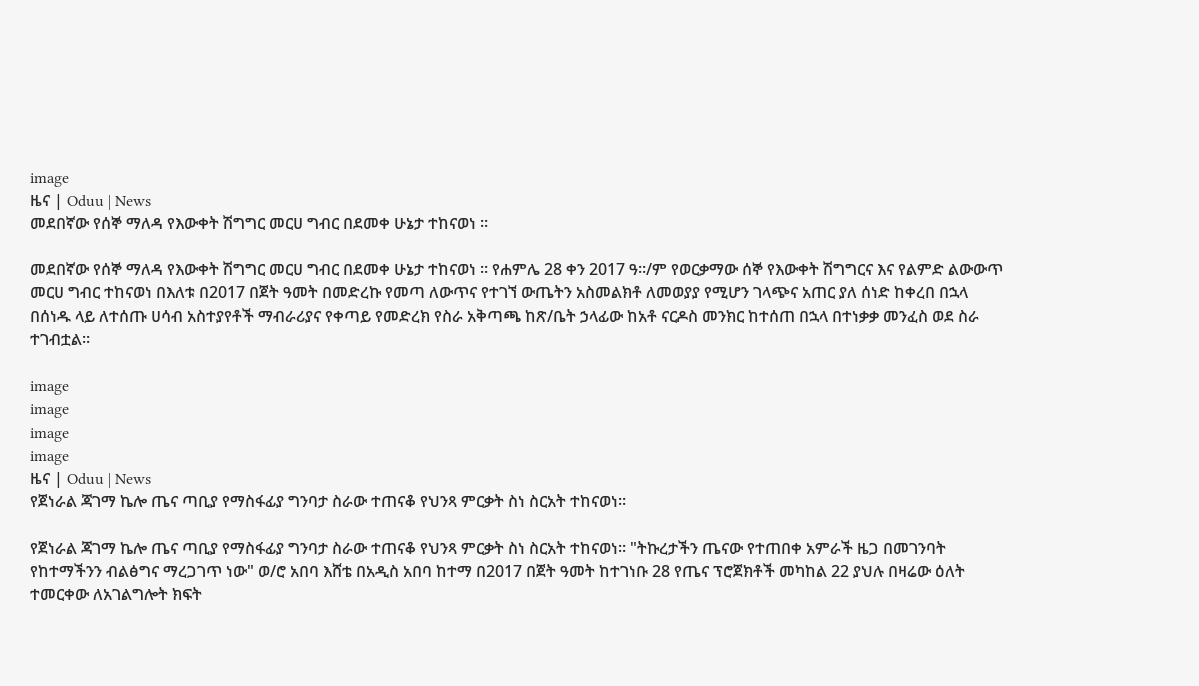image
ዜና | Oduu | News
መደበኛው የሰኞ ማለዳ የእውቀት ሽግግር መርሀ ግብር በደመቀ ሁኔታ ተከናወነ ።

መደበኛው የሰኞ ማለዳ የእውቀት ሽግግር መርሀ ግብር በደመቀ ሁኔታ ተከናወነ ። የሐምሌ 28 ቀን 2017 ዓ።/ም የወርቃማው ሰኞ የእውቀት ሽግግርና እና የልምድ ልውውጥ መርሀ ግብር ተከናወነ በእለቱ በ2017 በጀት ዓመት በመድረኩ የመጣ ለውጥና የተገኘ ውጤትን አስመልክቶ ለመወያያ የሚሆን ገላጭና አጠር ያለ ሰነድ ከቀረበ በኋላ በሰነዱ ላይ ለተሰጡ ሀሳብ አስተያየቶች ማብራሪያና የቀጣይ የመድረክ የስራ አቅጣጫ ከጽ/ቤት ኃላፊው ከአቶ ናርዶስ መንክር ከተሰጠ በኋላ በተነቃቃ መንፈስ ወደ ስራ ተገብቷል።

image
image
image
image
ዜና | Oduu | News
የጀነራል ጃገማ ኬሎ ጤና ጣቢያ የማስፋፊያ ግንባታ ስራው ተጠናቆ የህንጻ ምርቃት ስነ ስርአት ተከናወነ።

የጀነራል ጃገማ ኬሎ ጤና ጣቢያ የማስፋፊያ ግንባታ ስራው ተጠናቆ የህንጻ ምርቃት ስነ ስርአት ተከናወነ። "ትኩረታችን ጤናው የተጠበቀ አምራች ዜጋ በመገንባት የከተማችንን ብልፅግና ማረጋገጥ ነው" ወ/ሮ አበባ እሸቴ በአዲስ አበባ ከተማ በ2017 በጀት ዓመት ከተገነቡ 28 የጤና ፕሮጀክቶች መካከል 22 ያህሉ በዛሬው ዕለት ተመርቀው ለአገልግሎት ክፍት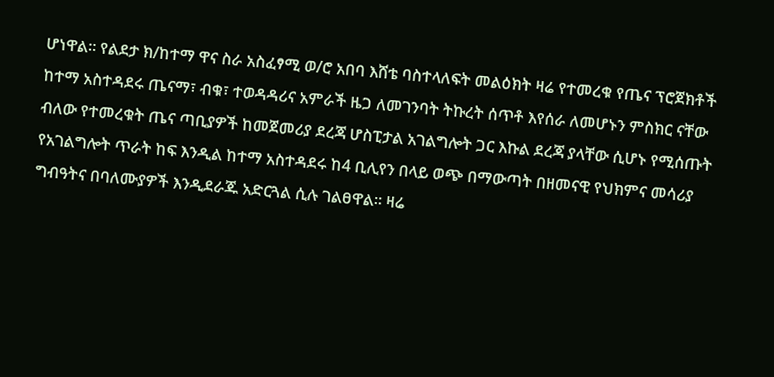ሆነዋል። የልደታ ክ/ከተማ ዋና ስራ አስፈፃሚ ወ/ሮ አበባ እሸቴ ባስተላለፍት መልዕክት ዛሬ የተመረቁ የጤና ፕሮጀክቶች ከተማ አስተዳደሩ ጤናማ፣ ብቁ፣ ተወዳዳሪና አምራች ዜጋ ለመገንባት ትኩረት ሰጥቶ እየሰራ ለመሆኑን ምስክር ናቸው ብለው የተመረቁት ጤና ጣቢያዎች ከመጀመሪያ ደረጃ ሆስፒታል አገልግሎት ጋር እኩል ደረጃ ያላቸው ሲሆኑ የሚሰጡት የአገልግሎት ጥራት ከፍ እንዲል ከተማ አስተዳደሩ ከ4 ቢሊየን በላይ ወጭ በማውጣት በዘመናዊ የህክምና መሳሪያ ግብዓትና በባለሙያዎች እንዲደራጁ አድርጓል ሲሉ ገልፀዋል። ዛሬ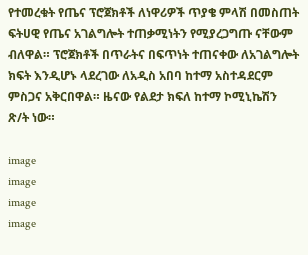የተመረቁት የጤና ፕሮጀክቶች ለነዋሪዎች ጥያቄ ምላሽ በመስጠት ፍትሀዊ የጤና አገልግሎት ተጠቃሚነትን የሚያረጋግጡ ናቸውም ብለዋል። ፕሮጀክቶች በጥራትና በፍጥነት ተጠናቀው ለአገልግሎት ክፍት እንዲሆኑ ላደረገው ለአዲስ አበባ ከተማ አስተዳደርም ምስጋና አቅርበዋል። ዜናው የልደታ ክፍለ ከተማ ኮሚኒኬሽን ጽ/ት ነው።

image
image
image
image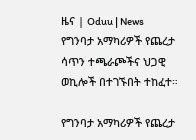ዜና | Oduu | News
የግንባታ አማካሪዎች የጨረታ ሳጥን ተጫራጮችና ህጋዊ ወኪሎች በተገኙበት ተከፈተ።

የግንባታ አማካሪዎች የጨረታ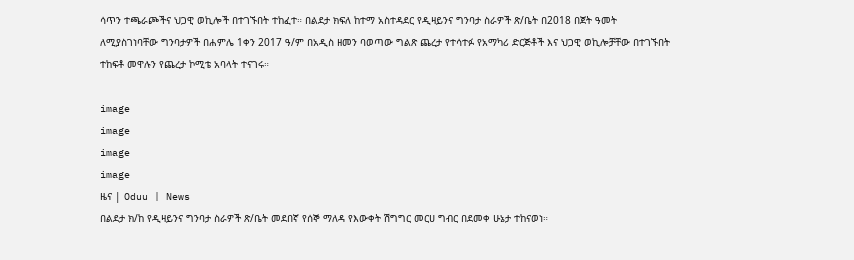ሳጥን ተጫራጮችና ህጋዊ ወኪሎች በተገኙበት ተከፈተ። በልደታ ክፍለ ከተማ አስተዳደር የዲዛይንና ግንባታ ስራዎች ጽ/ቤት በ2018 በጀት ዓመት ለሚያስገነባቸው ግንባታዎች በሐምሌ 1ቀን 2017 ዓ/ም በአዲስ ዘመን ባወጣው ግልጽ ጨረታ የተሳተፉ የአማካሪ ድርጅቶች እና ህጋዊ ወኪሎቻቸው በተገኙበት ተከፍቶ መዋሉን የጨረታ ኮሚቴ አባላት ተናገሩ።

image
image
image
image
ዜና | Oduu | News
በልደታ ክ/ከ የዲዛይንና ግንባታ ስራዎች ጽ/ቤት መደበኛ የሰኞ ማለዳ የእውቀት ሽግግር መርሀ ግብር በደመቀ ሁኔታ ተከናወነ።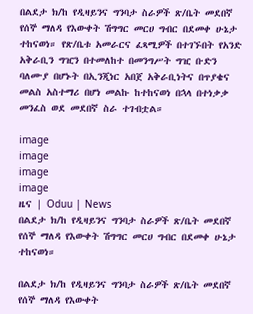በልደታ ክ/ከ የዲዛይንና ግንባታ ስራዎች ጽ/ቤት መደበኛ የሰኞ ማለዳ የእውቀት ሽግግር መርሀ ግብር በደመቀ ሁኔታ ተከናወነ። የጽ/ቤቱ አመራርና ፈጻሚዎች በተገኙበት የአንድ አቅራቢን ግዢን በተመለከተ በመንግሥት ግዢ ቡድን ባለሙያ በሆኑት በኢንጂነር አበጀ አቅራቢነትና በጥያቄና መልስ አስተማሪ በሆነ መልኩ ከተከናወነ በኋላ በተነቃቃ መንፈስ ወደ መደበኛ ስራ ተገብቷል።

image
image
image
image
ዜና | Oduu | News
በልደታ ክ/ከ የዲዛይንና ግንባታ ስራዎች ጽ/ቤት መደበኛ የሰኞ ማለዳ የእውቀት ሽግግር መርሀ ግብር በደመቀ ሁኔታ ተከናወነ።

በልደታ ክ/ከ የዲዛይንና ግንባታ ስራዎች ጽ/ቤት መደበኛ የሰኞ ማለዳ የእውቀት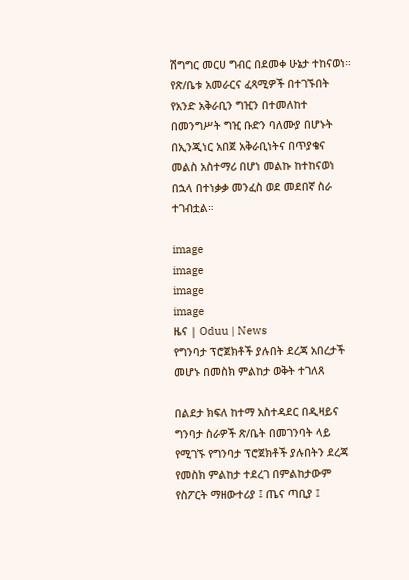ሽግግር መርሀ ግብር በደመቀ ሁኔታ ተከናወነ። የጽ/ቤቱ አመራርና ፈጻሚዎች በተገኙበት የአንድ አቅራቢን ግዢን በተመለከተ በመንግሥት ግዢ ቡድን ባለሙያ በሆኑት በኢንጂነር አበጀ አቅራቢነትና በጥያቄና መልስ አስተማሪ በሆነ መልኩ ከተከናወነ በኋላ በተነቃቃ መንፈስ ወደ መደበኛ ስራ ተገብቷል።

image
image
image
image
ዜና | Oduu | News
የግንባታ ፕሮጀክቶች ያሉበት ደረጃ አበረታች መሆኑ በመስክ ምልከታ ወቅት ተገለጸ

በልደታ ክፍለ ከተማ አስተዳደር በዲዛይና ግንባታ ስራዎች ጽ/ቤት በመገንባት ላይ የሚገኙ የግንባታ ፕሮጀክቶች ያሉበትን ደረጃ የመስክ ምልከታ ተደረገ በምልከታውም የስፖርት ማዘውተሪያ ፤ ጤና ጣቢያ ፤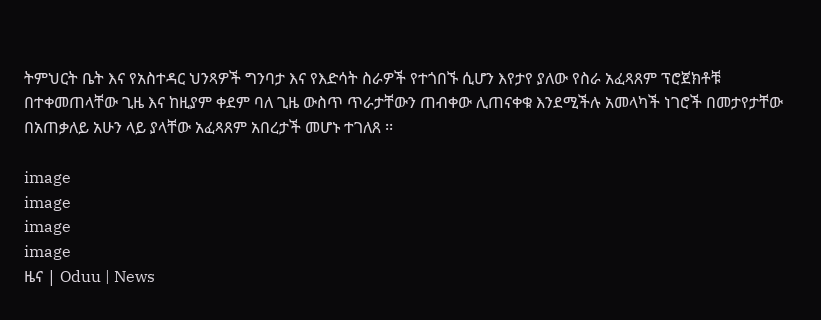ትምህርት ቤት እና የአስተዳር ህንጻዎች ግንባታ እና የእድሳት ስራዎች የተጎበኙ ሲሆን እየታየ ያለው የስራ አፈጻጸም ፕሮጀክቶቹ በተቀመጠላቸው ጊዜ እና ከዚያም ቀደም ባለ ጊዜ ውስጥ ጥራታቸውን ጠብቀው ሊጠናቀቁ እንደሚችሉ አመላካች ነገሮች በመታየታቸው በአጠቃለይ አሁን ላይ ያላቸው አፈጻጸም አበረታች መሆኑ ተገለጸ ፡፡

image
image
image
image
ዜና | Oduu | News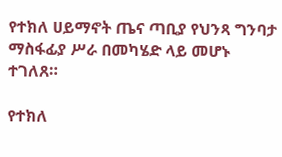የተክለ ሀይማኖት ጤና ጣቢያ የህንጻ ግንባታ ማስፋፊያ ሥራ በመካሄድ ላይ መሆኑ ተገለጸ።

የተክለ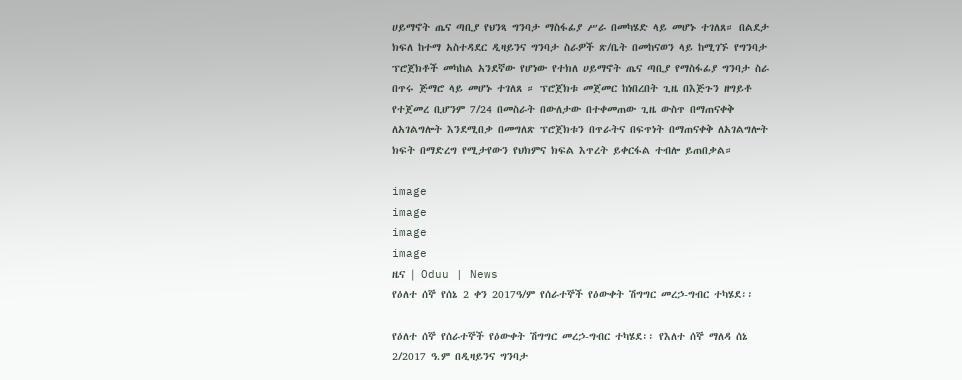ሀይማኖት ጤና ጣቢያ የህንጻ ግንባታ ማስፋፊያ ሥራ በመካሄድ ላይ መሆኑ ተገለጸ። በልደታ ክፍለ ከተማ አስተዳደር ዲዛይንና ግንባታ ስራዎች ጽ/ቤት በመከናወን ላይ ከሚገኙ የግንባታ ፕሮጀክቶች መካከል አንደኛው የሆነው የተክለ ሀይማኖት ጤና ጣቢያ የማስፋፊያ ግንባታ ስራ በጥሩ ጅማሮ ላይ መሆኑ ተገለጸ ። ፕሮጀክቱ መጀመር ከነበረበት ጊዜ በእጅጉን ዘግይቶ የተጀመረ ቢሆንም 7/24 በመስራት በውለታው በተቀመጠው ጊዜ ውስጥ በማጠናቀቅ ለአገልግሎት እንደሚበቃ በመግለጽ ፕሮጀክቱን በጥራትና በፍጥነት በማጠናቀቅ ለአገልግሎት ክፍት በማድረግ የሚታየውን የህክምና ክፍል እጥረት ይቀርፋል ተብሎ ይጠበቃል።

image
image
image
image
ዜና | Oduu | News
የዕለተ ሰኞ የሰኔ 2 ቀን 2017ዓ/ም የሰራተኞች የዕውቀት ሽግግር መረኃ-ግብር ተካሄደ፡፡

የዕለተ ሰኞ የሰራተኞች የዕውቀት ሽግግር መረኃ-ግብር ተካሄደ፡፡ የእለተ ሰኞ ማለዳ ሰኔ 2/2017 ዓ.ም በዲዛይንና ግንባታ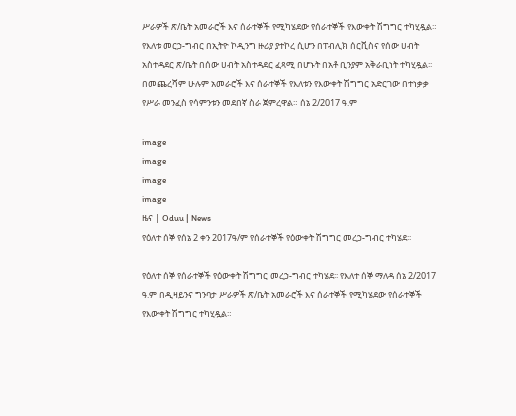ሥራዎች ጽ/ቤት አመራሮች እና ሰራተኞች የሚካሄደው የሰራተኞች የእውቀት ሽግግር ተካሂዷል። የእለቱ መርኃ-ግብር በኢትዮ ኮዲንግ ዙሪያ ያተኮረ ሲሆን በፐብሊክ ሰርቪስና የሰው ሀብት አስተዳደር ጽ/ቤት በሰው ሀብት አስተዳደር ፈጻሚ በሆኑት በአቶ ቢንያም አቅራቢነት ተካሂዷል፡፡ በመጨረሻም ሁሉም አመራሮች እና ሰራተኞች የእለቱን የእውቀት ሽግግር አድርገው በተነቃቃ የሥራ መንፈስ የሳምንቱን መደበኛ ስራ ጀምረዋል። ሰኔ 2/2017 ዓ.ም

image
image
image
image
ዜና | Oduu | News
የዕለተ ሰኞ የሰኔ 2 ቀን 2017ዓ/ም የሰራተኞች የዕውቀት ሽግግር መረኃ-ግብር ተካሄደ፡፡

የዕለተ ሰኞ የሰራተኞች የዕውቀት ሽግግር መረኃ-ግብር ተካሄደ፡፡ የእለተ ሰኞ ማለዳ ሰኔ 2/2017 ዓ.ም በዲዛይንና ግንባታ ሥራዎች ጽ/ቤት አመራሮች እና ሰራተኞች የሚካሄደው የሰራተኞች የእውቀት ሽግግር ተካሂዷል።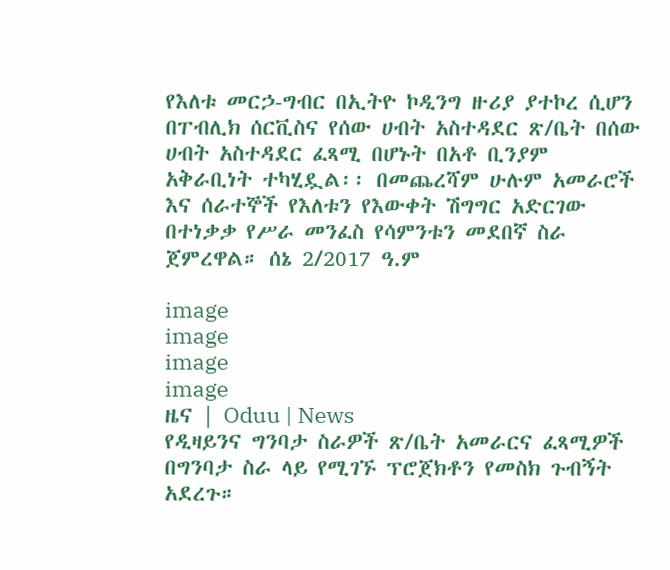የእለቱ መርኃ-ግብር በኢትዮ ኮዲንግ ዙሪያ ያተኮረ ሲሆን በፐብሊክ ሰርቪስና የሰው ሀብት አስተዳደር ጽ/ቤት በሰው ሀብት አስተዳደር ፈጻሚ በሆኑት በአቶ ቢንያም አቅራቢነት ተካሂዷል፡፡ በመጨረሻም ሁሉም አመራሮች እና ሰራተኞች የእለቱን የእውቀት ሽግግር አድርገው በተነቃቃ የሥራ መንፈስ የሳምንቱን መደበኛ ስራ ጀምረዋል። ሰኔ 2/2017 ዓ.ም

image
image
image
image
ዜና | Oduu | News
የዲዛይንና ግንባታ ስራዎች ጽ/ቤት አመራርና ፈጻሚዎች በግንባታ ስራ ላይ የሚገኙ ፕሮጀክቶን የመስክ ጉብኝት አደረጉ።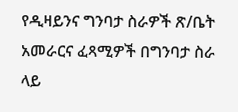የዲዛይንና ግንባታ ስራዎች ጽ/ቤት አመራርና ፈጻሚዎች በግንባታ ስራ ላይ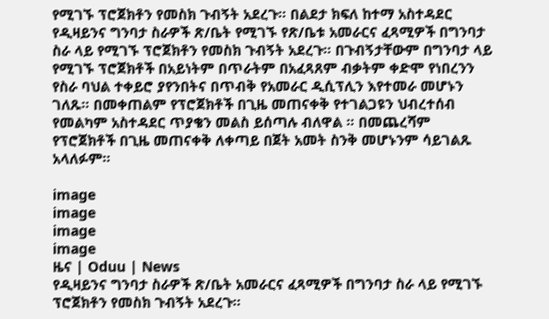የሚገኙ ፕሮጀክቶን የመስክ ጉብኝት አደረጉ። በልደታ ክፍለ ከተማ አስተዳደር የዲዛይንና ግንባታ ስራዎች ጽ/ቤት የሚገኙ የጽ/ቤቱ አመራርና ፈጻሚዎች በግንባታ ስራ ላይ የሚገኙ ፕሮጀክቶን የመስክ ጉብኝት አደረጉ። በጉብኝታቸውም በግንባታ ላይ የሚገኙ ፕሮጀክቶች በአይነትም በጥራትም በአፈጻጸም ብቃትም ቀድሞ የነበረንን የስራ ባህል ተቀይሮ ያየንበትና በጥብቅ የአመራር ዲሲፕሊን እየተመራ መሆኑን ገለጹ። በመቀጠልም የፕሮጀክቶች በጊዜ መጠናቀቅ የተገልጋዩን ህብረተሰብ የመልካም አስተዳደር ጥያቄን መልስ ይሰጣሉ ብለዋል ። በመጨረሻም የፕሮጀክቶች በጊዜ መጠናቀቅ ለቀጣይ በጀት አመት ስንቅ መሆኑንም ሳይገልጹ አላለፉም።

image
image
image
image
ዜና | Oduu | News
የዲዛይንና ግንባታ ስራዎች ጽ/ቤት አመራርና ፈጻሚዎች በግንባታ ስራ ላይ የሚገኙ ፕሮጀክቶን የመስክ ጉብኝት አደረጉ።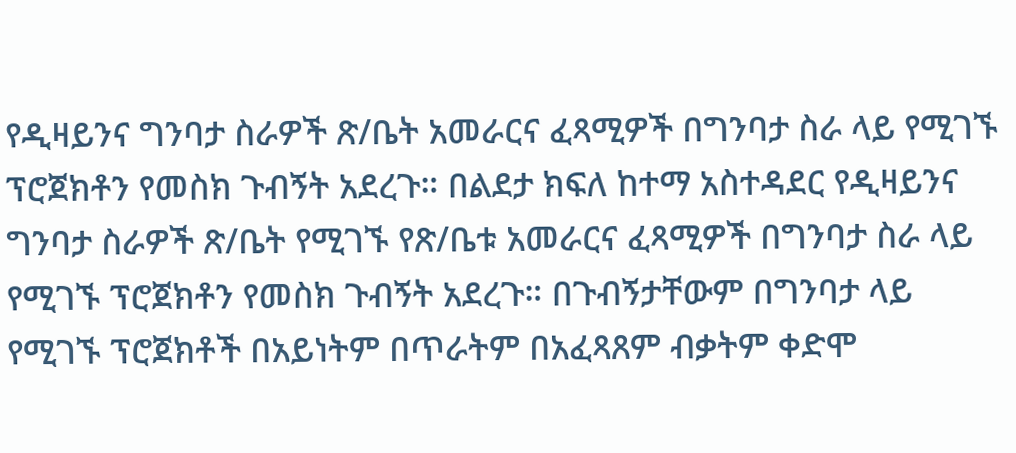የዲዛይንና ግንባታ ስራዎች ጽ/ቤት አመራርና ፈጻሚዎች በግንባታ ስራ ላይ የሚገኙ ፕሮጀክቶን የመስክ ጉብኝት አደረጉ። በልደታ ክፍለ ከተማ አስተዳደር የዲዛይንና ግንባታ ስራዎች ጽ/ቤት የሚገኙ የጽ/ቤቱ አመራርና ፈጻሚዎች በግንባታ ስራ ላይ የሚገኙ ፕሮጀክቶን የመስክ ጉብኝት አደረጉ። በጉብኝታቸውም በግንባታ ላይ የሚገኙ ፕሮጀክቶች በአይነትም በጥራትም በአፈጻጸም ብቃትም ቀድሞ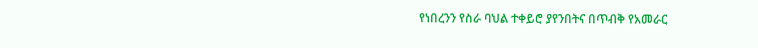የነበረንን የስራ ባህል ተቀይሮ ያየንበትና በጥብቅ የአመራር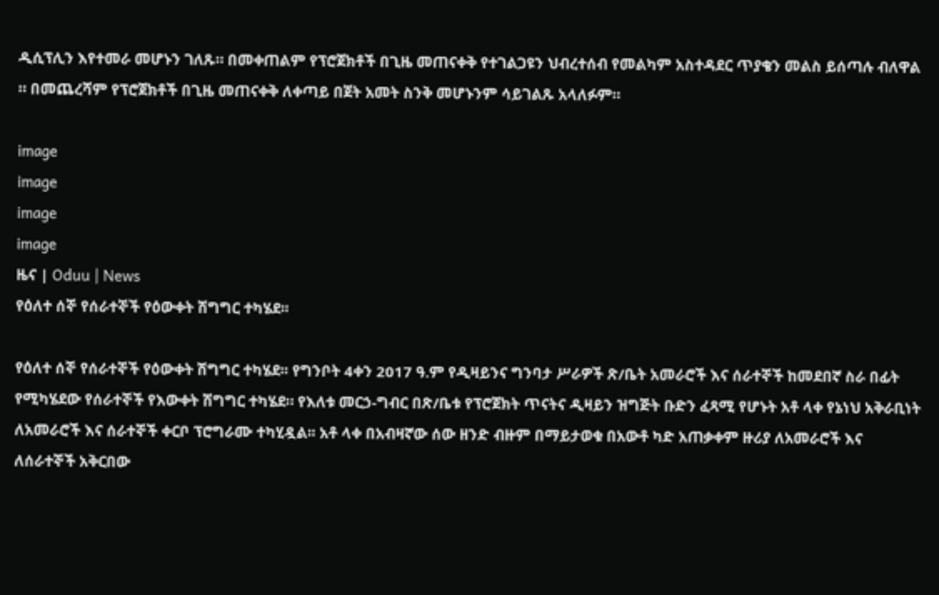ዲሲፕሊን እየተመራ መሆኑን ገለጹ። በመቀጠልም የፕሮጀክቶች በጊዜ መጠናቀቅ የተገልጋዩን ህብረተሰብ የመልካም አስተዳደር ጥያቄን መልስ ይሰጣሉ ብለዋል ። በመጨረሻም የፕሮጀክቶች በጊዜ መጠናቀቅ ለቀጣይ በጀት አመት ስንቅ መሆኑንም ሳይገልጹ አላለፉም።

image
image
image
image
ዜና | Oduu | News
የዕለተ ሰኞ የሰራተኞች የዕውቀት ሽግግር ተካሄደ፡፡

የዕለተ ሰኞ የሰራተኞች የዕውቀት ሽግግር ተካሄደ፡፡ የግንቦት 4ቀን 2017 ዓ.ም የዲዛይንና ግንባታ ሥራዎች ጽ/ቤት አመራሮች እና ሰራተኞች ከመደበኛ ስራ በፊት የሚካሄደው የሰራተኞች የእውቀት ሽግግር ተካሄደ። የእለቱ መርኃ-ግብር በጽ/ቤቱ የፕሮጀክት ጥናትና ዲዛይን ዝግጅት ቡድን ፈጻሚ የሆኑት አቶ ላቀ የኔነህ አቅራቢነት ለአመራሮች እና ሰራተኞች ቀርቦ ፕሮግራሙ ተካሂዷል፡፡ አቶ ላቀ በአብዛኛው ሰው ዘንድ ብዙም በማይታወቁ በአውቶ ካድ አጠቃቀም ዙሪያ ለአመራሮች እና ለሰራተኞች አቅርበው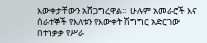እውቀታቸውን አሸጋግረዋል፡፡  ሁሉም አመራሮች እና ሰራተኞች የእለቱን የእውቀት ሽግግር አድርገው በተነቃቃ የሥራ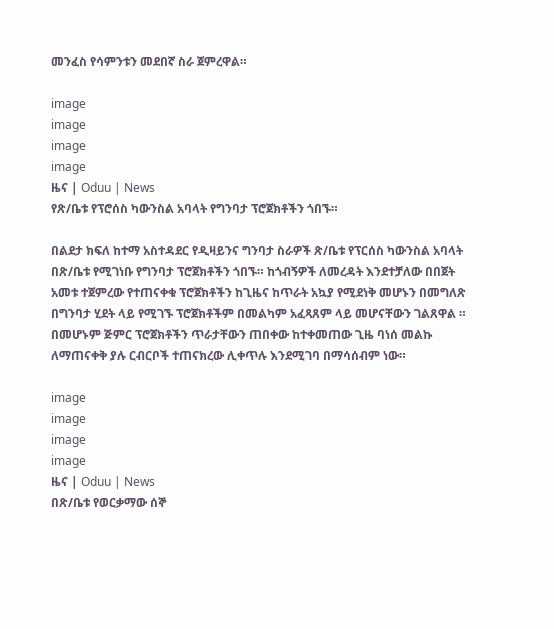መንፈስ የሳምንቱን መደበኛ ስራ ጀምረዋል።

image
image
image
image
ዜና | Oduu | News
የጽ/ቤቱ የፕሮሰስ ካውንስል አባላት የግንባታ ፕሮጀክቶችን ጎበኙ።

በልደታ ክፍለ ከተማ አስተዳደር የዲዛይንና ግንባታ ስራዎች ጽ/ቤቱ የፕርሰስ ካውንስል አባላት በጽ/ቤቱ የሚገነቡ የግንባታ ፕሮጀክቶችን ጎበኙ። ከጎብኝዎች ለመረዳት እንደተቻለው በበጀት አመቱ ተጀምረው የተጠናቀቁ ፕሮጀክቶችን ከጊዜና ከጥራት አኳያ የሚደነቅ መሆኑን በመግለጽ በግንባታ ሂደት ላይ የሚገኙ ፕሮጀክቶችም በመልካም አፈጻጸም ላይ መሆናቸውን ገልጸዋል ። በመሆኑም ጅምር ፕሮጀክቶችን ጥራታቸውን ጠበቀው ከተቀመጠው ጊዜ ባነሰ መልኩ ለማጠናቀቅ ያሉ ርብርቦች ተጠናክረው ሊቀጥሉ እንደሚገባ በማሳሰብም ነው።

image
image
image
image
ዜና | Oduu | News
በጽ/ቤቱ የወርቃማው ሰኞ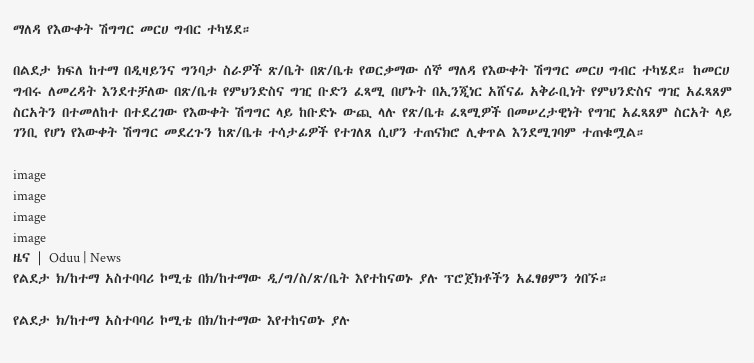ማለዳ የእውቀት ሽግግር መርሀ ግብር ተካሄደ።

በልደታ ክፍለ ከተማ በዲዛይንና ግንባታ ስራዎች ጽ/ቤት በጽ/ቤቱ የወርቃማው ሰኞ ማለዳ የእውቀት ሽግግር መርሀ ግብር ተካሄደ። ከመርሀ ግብሩ ለመረዳት እንደተቻለው በጽ/ቤቱ የምህንድስና ግዢ ቡድን ፈጻሚ በሆኑት በኢንጂነር አሸናፊ አቅራቢነት የምህንድስና ግዢ አፈጻጸም ስርአትን በተመለከተ በተደረገው የእውቀት ሽግግር ላይ ከቡድኑ ውጪ ላሉ የጽ/ቤቱ ፈጻሚዎች በመሠረታዊነት የግዢ አፈጻጸም ስርአት ላይ ገንቢ የሆነ የእውቀት ሽግግር መደረጉን ከጽ/ቤቱ ተሳታፊዎች የተገለጸ ሲሆን ተጠናክሮ ሊቀጥል እንደሚገባም ተጠቁሟል።

image
image
image
image
ዜና | Oduu | News
የልደታ ክ/ከተማ አስተባባሪ ኮሚቴ በክ/ከተማው ዲ/ግ/ስ/ጽ/ቤት እየተከናወኑ ያሉ ፕሮጀክቶችን አፈፃፀምን ጎበኙ።

የልደታ ክ/ከተማ አስተባባሪ ኮሚቴ በክ/ከተማው እየተከናወኑ ያሉ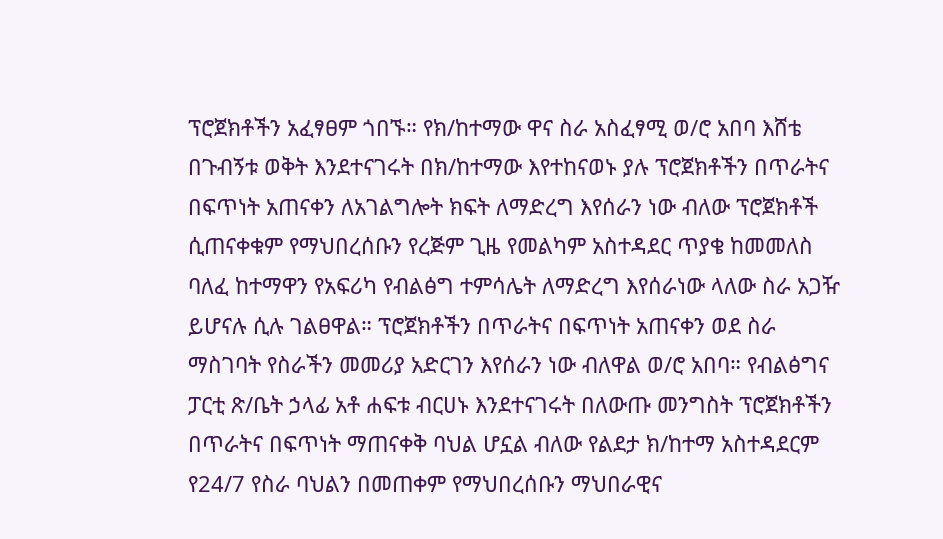ፕሮጀክቶችን አፈፃፀም ጎበኙ። የክ/ከተማው ዋና ስራ አስፈፃሚ ወ/ሮ አበባ እሸቴ በጉብኝቱ ወቅት እንደተናገሩት በክ/ከተማው እየተከናወኑ ያሉ ፕሮጀክቶችን በጥራትና በፍጥነት አጠናቀን ለአገልግሎት ክፍት ለማድረግ እየሰራን ነው ብለው ፕሮጀክቶች ሲጠናቀቁም የማህበረሰቡን የረጅም ጊዜ የመልካም አስተዳደር ጥያቄ ከመመለስ ባለፈ ከተማዋን የአፍሪካ የብልፅግ ተምሳሌት ለማድረግ እየሰራነው ላለው ስራ አጋዥ ይሆናሉ ሲሉ ገልፀዋል። ፕሮጀክቶችን በጥራትና በፍጥነት አጠናቀን ወደ ስራ ማስገባት የስራችን መመሪያ አድርገን እየሰራን ነው ብለዋል ወ/ሮ አበባ። የብልፅግና ፓርቲ ጽ/ቤት ኃላፊ አቶ ሐፍቱ ብርሀኑ እንደተናገሩት በለውጡ መንግስት ፕሮጀክቶችን በጥራትና በፍጥነት ማጠናቀቅ ባህል ሆኗል ብለው የልደታ ክ/ከተማ አስተዳደርም የ24/7 የስራ ባህልን በመጠቀም የማህበረሰቡን ማህበራዊና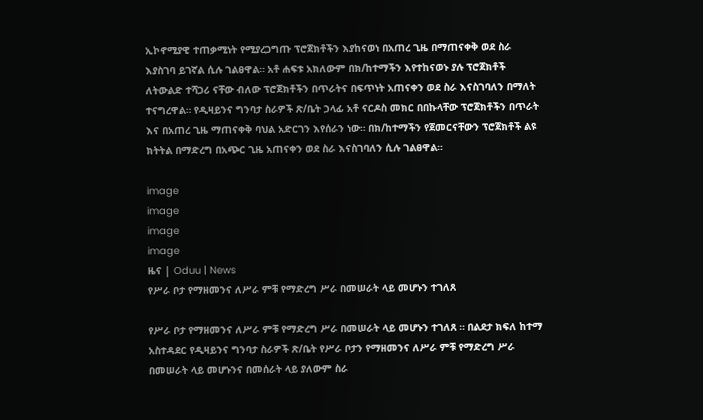ኢኮኖሚያዊ ተጠቃሚነት የሚያረጋግጡ ፕሮጀክቶችን እያከናወነ በአጠረ ጊዜ በማጠናቀቅ ወደ ስራ እያስገባ ይገኛል ሲሉ ገልፀዋል። አቶ ሐፍቱ አክለውም በክ/ከተማችን እየተከናወኑ ያሉ ፕሮጀክቶች ለትውልድ ተሻጋሪ ናቸው ብለው ፕሮጀክቶችን በጥራትና በፍጥነት አጠናቀን ወደ ስራ እናስገባለን በማለት ተናግረዋል። የዲዛይንና ግንባታ ስራዎች ጽ/ቤት ኃላፊ አቶ ናርዶስ መክር በበኩላቸው ፕሮጀክቶችን በጥራት እና በአጠረ ጊዜ ማጠናቀቅ ባህል አድርገን እየሰራን ነው። በክ/ከተማችን የጀመርናቸውን ፕሮጀክቶች ልዩ ክትትል በማድረግ በአጭር ጊዜ አጠናቀን ወደ ስራ እናስገባለን ሲሉ ገልፀዋል።

image
image
image
image
ዜና | Oduu | News
የሥራ ቦታ የማዘመንና ለሥራ ምቹ የማድረግ ሥራ በመሠራት ላይ መሆኑን ተገለጸ

የሥራ ቦታ የማዘመንና ለሥራ ምቹ የማድረግ ሥራ በመሠራት ላይ መሆኑን ተገለጸ ። በልደታ ክፍለ ከተማ አስተዳደር የዲዛይንና ግንባታ ስራዎች ጽ/ቤት የሥራ ቦታን የማዘመንና ለሥራ ምቹ የማድረግ ሥራ በመሠራት ላይ መሆኑንና በመሰራት ላይ ያለውም ስራ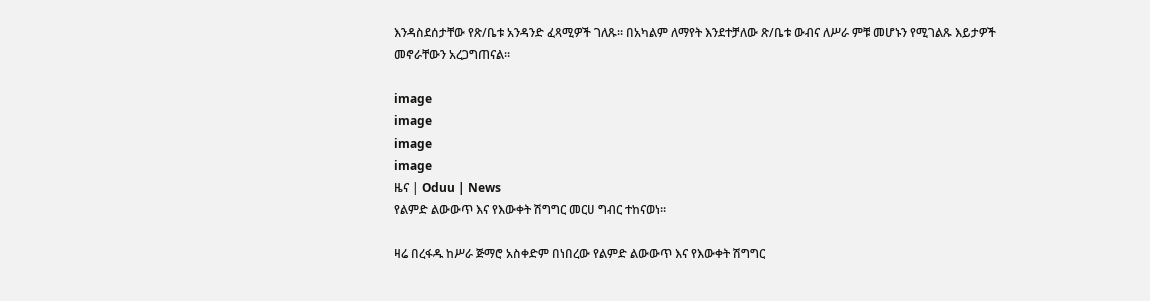እንዳስደሰታቸው የጽ/ቤቱ አንዳንድ ፈጻሚዎች ገለጹ። በአካልም ለማየት እንደተቻለው ጽ/ቤቱ ውብና ለሥራ ምቹ መሆኑን የሚገልጹ እይታዎች መኖራቸውን አረጋግጠናል።

image
image
image
image
ዜና | Oduu | News
የልምድ ልውውጥ እና የእውቀት ሽግግር መርሀ ግብር ተከናወነ።

ዛሬ በረፋዱ ከሥራ ጅማሮ አስቀድም በነበረው የልምድ ልውውጥ እና የእውቀት ሽግግር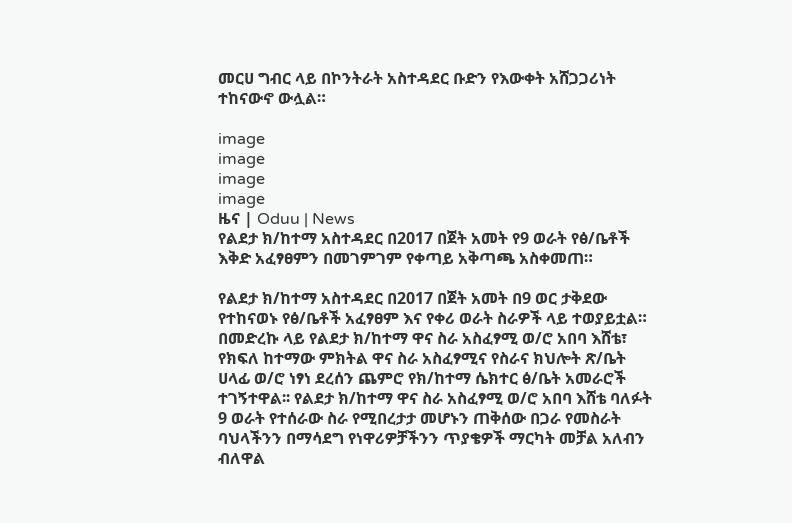መርሀ ግብር ላይ በኮንትራት አስተዳደር ቡድን የእውቀት አሸጋጋሪነት ተከናውኖ ውሏል።

image
image
image
image
ዜና | Oduu | News
የልደታ ክ/ከተማ አስተዳደር በ2017 በጀት አመት የ9 ወራት የፅ/ቤቶች እቅድ አፈፃፀምን በመገምገም የቀጣይ አቅጣጫ አስቀመጠ።

የልደታ ክ/ከተማ አስተዳደር በ2017 በጀት አመት በ9 ወር ታቅደው የተከናወኑ የፅ/ቤቶች አፈፃፀም እና የቀሪ ወራት ስራዎች ላይ ተወያይቷል። በመድረኩ ላይ የልደታ ክ/ከተማ ዋና ስራ አስፈፃሚ ወ/ሮ አበባ እሸቴ፣ የክፍለ ከተማው ምክትል ዋና ስራ አስፈፃሚና የስራና ክህሎት ጽ/ቤት ሀላፊ ወ/ሮ ነፃነ ደረሰን ጨምሮ የክ/ከተማ ሴክተር ፅ/ቤት አመራሮች ተገኝተዋል፡፡ የልደታ ክ/ከተማ ዋና ስራ አስፈፃሚ ወ/ሮ አበባ እሸቴ ባለፉት 9 ወራት የተሰራው ስራ የሚበረታታ መሆኑን ጠቅሰው በጋራ የመስራት ባህላችንን በማሳደግ የነዋሪዎቻችንን ጥያቄዎች ማርካት መቻል አለብን ብለዋል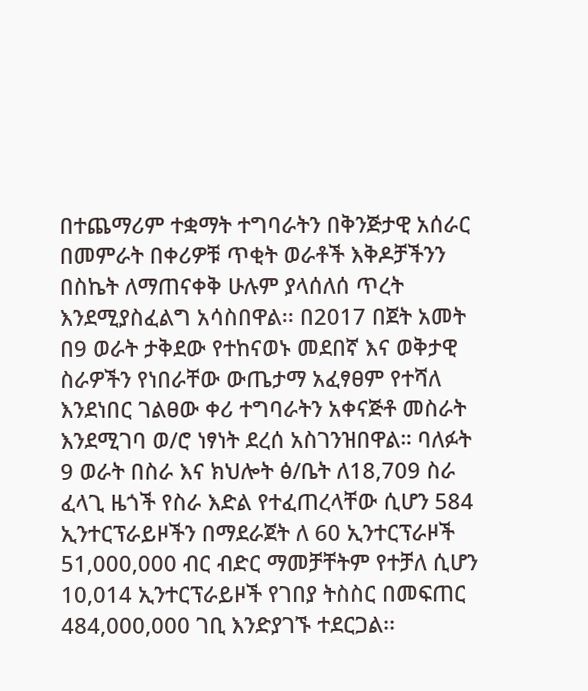በተጨማሪም ተቋማት ተግባራትን በቅንጅታዊ አሰራር በመምራት በቀሪዎቹ ጥቂት ወራቶች እቅዶቻችንን በስኬት ለማጠናቀቅ ሁሉም ያላሰለሰ ጥረት እንደሚያስፈልግ አሳስበዋል፡፡ በ2017 በጀት አመት በ9 ወራት ታቅደው የተከናወኑ መደበኛ እና ወቅታዊ ስራዎችን የነበራቸው ውጤታማ አፈፃፀም የተሻለ እንደነበር ገልፀው ቀሪ ተግባራትን አቀናጅቶ መስራት እንደሚገባ ወ/ሮ ነፃነት ደረሰ አስገንዝበዋል። ባለፉት 9 ወራት በስራ እና ክህሎት ፅ/ቤት ለ18,709 ስራ ፈላጊ ዜጎች የስራ እድል የተፈጠረላቸው ሲሆን 584 ኢንተርፕራይዞችን በማደራጀት ለ 60 ኢንተርፕራዞች 51,000,000 ብር ብድር ማመቻቸትም የተቻለ ሲሆን 10,014 ኢንተርፕራይዞች የገበያ ትስስር በመፍጠር 484,000,000 ገቢ እንድያገኙ ተደርጋል፡፡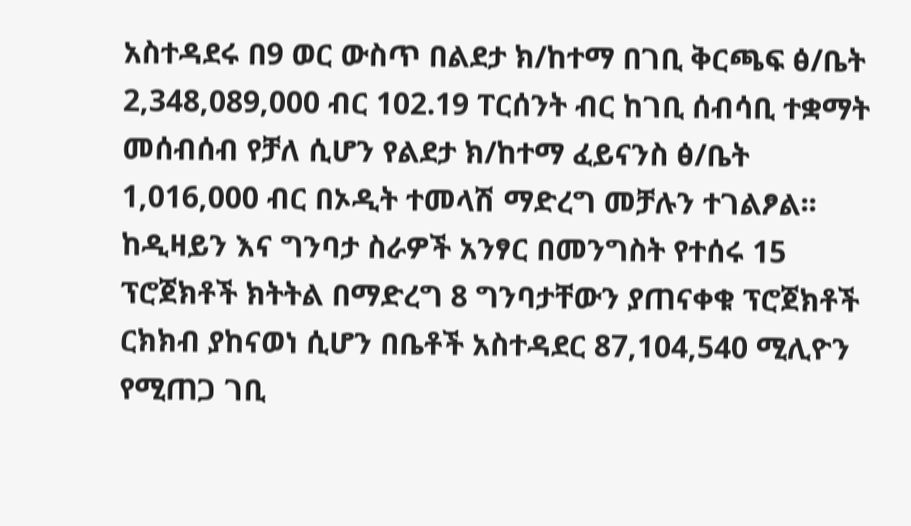አስተዳደሩ በ9 ወር ውስጥ በልደታ ክ/ከተማ በገቢ ቅርጫፍ ፅ/ቤት 2,348,089,000 ብር 102.19 ፐርሰንት ብር ከገቢ ሰብሳቢ ተቋማት መሰብሰብ የቻለ ሲሆን የልደታ ክ/ከተማ ፈይናንስ ፅ/ቤት 1,016,000 ብር በኦዲት ተመላሽ ማድረግ መቻሉን ተገልፆል፡፡ ከዲዛይን እና ግንባታ ስራዎች አንፃር በመንግስት የተሰሩ 15 ፕሮጀክቶች ክትትል በማድረግ 8 ግንባታቸውን ያጠናቀቁ ፕሮጀክቶች ርክክብ ያከናወነ ሲሆን በቤቶች አስተዳደር 87,104,540 ሚሊዮን የሚጠጋ ገቢ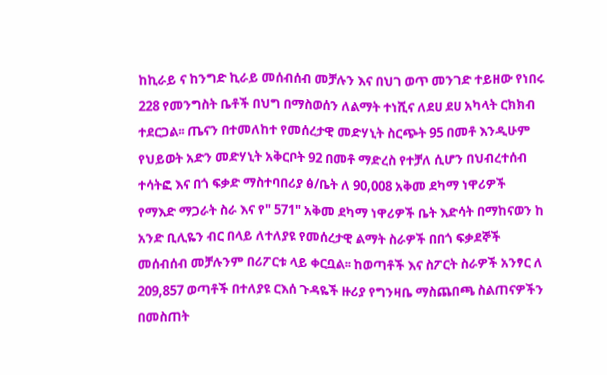ከኪራይ ና ከንግድ ኪራይ መሰብሰብ መቻሉን እና በህገ ወጥ መንገድ ተይዘው የነበሩ 228 የመንግስት ቤቶች በህግ በማስወሰን ለልማት ተነሺና ለደሀ ደሀ አካላት ርክክብ ተደርጋል፡፡ ጤናን በተመለከተ የመሰረታዊ መድሃኒት ስርጭት 95 በመቶ እንዲሁም የህይወት አድን መድሃኒት አቅርቦት 92 በመቶ ማድረስ የተቻለ ሲሆን በህብረተሰብ ተሳትፎ እና በጎ ፍቃድ ማስተባበሪያ ፅ/ቤት ለ 90,008 አቅመ ደካማ ነዋሪዎች የማእድ ማጋራት ስራ እና የ" 571" አቅመ ደካማ ነዋሪዎች ቤት እድሳት በማከናወን ከ አንድ ቢሊዬን ብር በላይ ለተለያዩ የመሰረታዊ ልማት ስራዎች በበጎ ፍቃደኞች መሰብሰብ መቻሉንም በሪፖርቱ ላይ ቀርቧል፡፡ ከወጣቶች እና ስፖርት ስራዎች አንፃር ለ 209,857 ወጣቶች በተለያዩ ርእሰ ጉዳዬች ዙሪያ የግንዛቤ ማስጨበጫ ስልጠናዎችን በመስጠት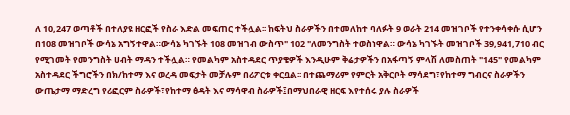ለ 10,247 ወጣቶች በተለያዩ ዘርፎች የስራ እድል መፍጠር ተችሏል፡፡ ከፍትህ ስራዎችን በተመለከተ ባለፉት 9 ወራት 214 መዝገቦች የተንቀሳቀሱ ሲሆን በ108 መዝገቦች ውሳኔ አግኝተዋል።ውሳኔ ካገኙት 108 መዝገብ ውስጥ" 102 "ለመንግስት ተወስነዋል። ውሳኔ ካገኙት መዝገቦች 39,941,710 ብር የሚገመት የመንግስት ሀብት ማዳን ተችሏል። የመልካም አስተዳደር ጥያቄዎች እንዲሁም ቅሬታዎችን በአፋጣኝ ምላሽ ለመስጠት "145" የመልካም አስተዳደር ችግሮችን በክ/ከተማ እና ወረዳ መፍታት መቻሉም በሪፖርቱ ቀርቧል፡፡ በተጨማሪም የምርት አቅርቦት ማሳደግ፣የከተማ ግብርና ስራዎችን ውጤታማ ማድረግ የሪፎርም ስራዎች፣የከተማ ፅዳት እና ማሳዋብ ስራዎች፤በማህበራዊ ዘርፍ እየተሰሩ ያሉ ስራዎች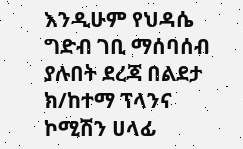እንዲሁም የህዳሴ ግድብ ገቢ ማሰባሰብ ያሉበት ደረጃ በልደታ ክ/ከተማ ፕላንና ኮሚሽን ሀላፊ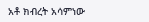አቶ ክብረት አሳምነው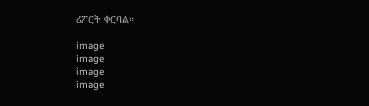ሪፖርት ቀርባል።

image
image
image
image